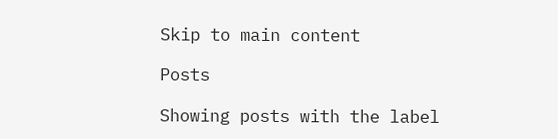Skip to main content

Posts

Showing posts with the label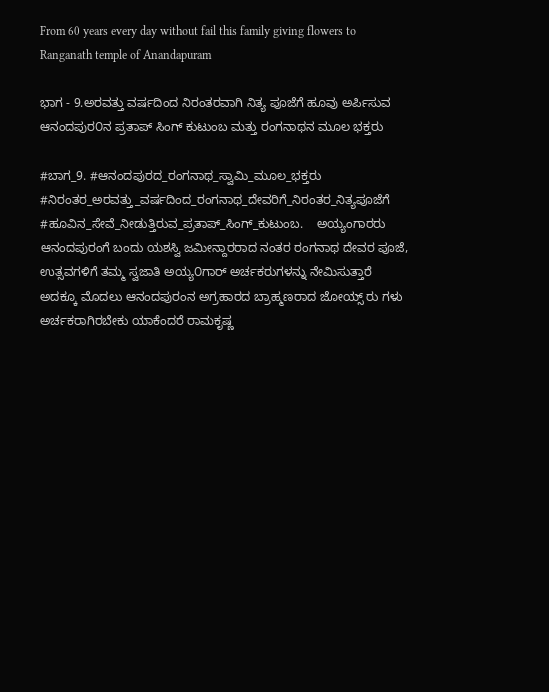From 60 years every day without fail this family giving flowers to Ranganath temple of Anandapuram

ಭಾಗ - 9.ಅರವತ್ತು ವರ್ಷದಿಂದ ನಿರಂತರವಾಗಿ ನಿತ್ಯ ಪೂಜೆಗೆ ಹೂವು ಅರ್ಪಿಸುವ ಆನಂದಪುರ೦ನ ಪ್ರತಾಪ್ ಸಿಂಗ್ ಕುಟುಂಬ ಮತ್ತು ರಂಗನಾಥನ ಮೂಲ ಭಕ್ತರು

#ಬಾಗ_9. #ಆನಂದಪುರದ_ರಂಗನಾಥ_ಸ್ವಾಮಿ_ಮೂಲ_ಭಕ್ತರು #ನಿರಂತರ_ಅರವತ್ತು_ವರ್ಷದಿಂದ_ರಂಗನಾಥ_ದೇವರಿಗೆ_ನಿರಂತರ_ನಿತ್ಯಪೂಜೆಗೆ #ಹೂವಿನ_ಸೇವೆ_ನೀಡುತ್ತಿರುವ_ಪ್ರತಾಪ್_ಸಿಂಗ್_ಕುಟುಂಬ.    ಅಯ್ಯಂಗಾರರು ಆನಂದಪುರಂಗೆ ಬಂದು ಯಶಸ್ವಿ ಜಮೀನ್ದಾರರಾದ ನಂತರ ರಂಗನಾಥ ದೇವರ ಪೂಜೆ, ಉತ್ಸವಗಳಿಗೆ ತಮ್ಮ ಸ್ವಜಾತಿ ಅಯ್ಯ೦ಗಾರ್ ಅರ್ಚಕರುಗಳನ್ನು ನೇಮಿಸುತ್ತಾರೆ ಅದಕ್ಕೂ ಮೊದಲು ಆನಂದಪುರಂನ ಅಗ್ರಹಾರದ ಬ್ರಾಹ್ಮಣರಾದ ಜೋಯ್ಸ್ ರು ಗಳು ಅರ್ಚಕರಾಗಿರಬೇಕು ಯಾಕೆಂದರೆ ರಾಮಕೃಷ್ಣ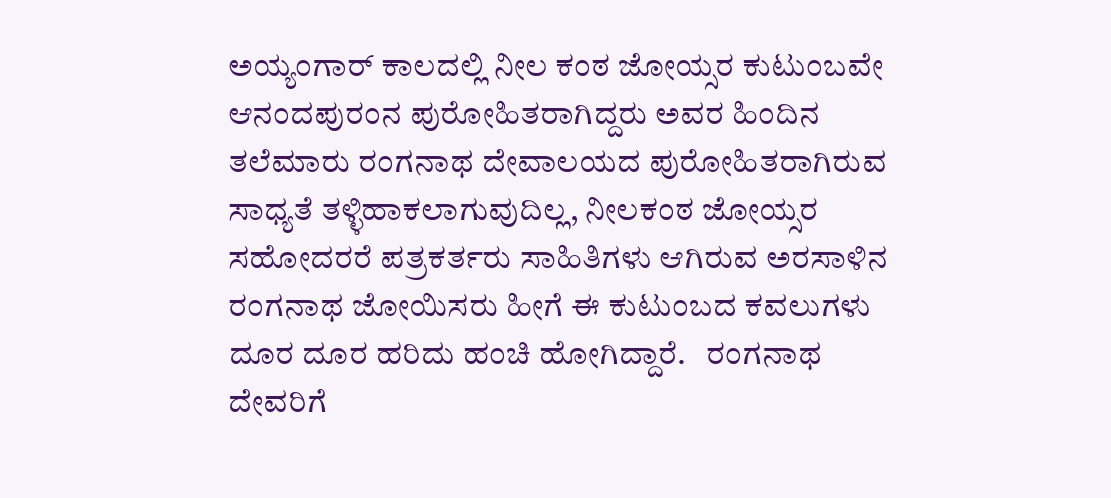ಅಯ್ಯಂಗಾರ್‌ ಕಾಲದಲ್ಲಿ ನೀಲ ಕಂಠ ಜೋಯ್ಸರ ಕುಟುಂಬವೇ ಆನಂದಪುರಂನ ಪುರೋಹಿತರಾಗಿದ್ದರು ಅವರ ಹಿಂದಿನ ತಲೆಮಾರು ರಂಗನಾಥ ದೇವಾಲಯದ ಪುರೋಹಿತರಾಗಿರುವ ಸಾಧ್ಯತೆ ತಳ್ಳಿಹಾಕಲಾಗುವುದಿಲ್ಲ, ನೀಲಕಂಠ ಜೋಯ್ಸರ ಸಹೋದರರೆ ಪತ್ರಕರ್ತರು ಸಾಹಿತಿಗಳು ಆಗಿರುವ ಅರಸಾಳಿನ ರಂಗನಾಥ ಜೋಯಿಸರು ಹೀಗೆ ಈ ಕುಟುಂಬದ ಕವಲುಗಳು ದೂರ ದೂರ ಹರಿದು ಹಂಚಿ ಹೋಗಿದ್ದಾರೆ.   ರಂಗನಾಥ ದೇವರಿಗೆ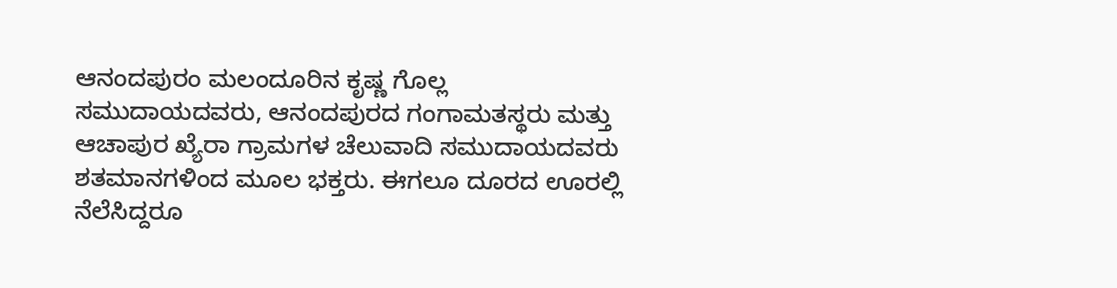ಆನಂದಪುರಂ ಮಲಂದೂರಿನ ಕೃಷ್ಣ ಗೊಲ್ಲ ಸಮುದಾಯದವರು, ಆನಂದಪುರದ ಗಂಗಾಮತಸ್ಥರು ಮತ್ತು ಆಚಾಪುರ ಖ್ಯೆರಾ ಗ್ರಾಮಗಳ ಚೆಲುವಾದಿ ಸಮುದಾಯದವರು ಶತಮಾನಗಳಿಂದ ಮೂಲ ಭಕ್ತರು. ಈಗಲೂ ದೂರದ ಊರಲ್ಲಿ ನೆಲೆಸಿದ್ದರೂ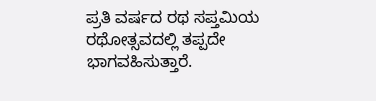ಪ್ರತಿ ವರ್ಷದ ರಥ ಸಪ್ತಮಿಯ ರಥೋತ್ಸವದಲ್ಲಿ ತಪ್ಪದೇ ಭಾಗವಹಿಸುತ್ತಾರೆ.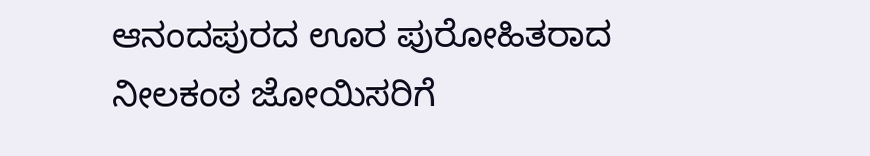ಆನಂದಪುರದ ಊರ ಪುರೋಹಿತರಾದ ನೀಲಕಂಠ ಜೋಯಿಸರಿಗೆ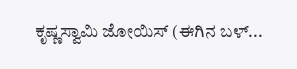ಕೃಷ್ಣಸ್ವಾಮಿ ಜೋಯಿಸ್ (ಈಗಿನ ಬಳ್...